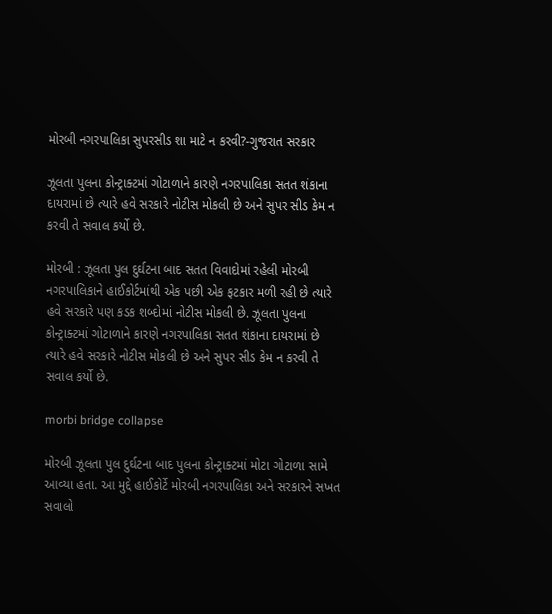મોરબી નગરપાલિકા સુપરસીડ શા માટે ન કરવી?-ગુજરાત સરકાર

ઝૂલતા પુલના કોન્ટ્રાક્ટમાં ગોટાળાને કારણે નગરપાલિકા સતત શંકાના દાયરામાં છે ત્યારે હવે સરકારે નોટીસ મોકલી છે અને સુપર સીડ કેમ ન કરવી તે સવાલ કર્યો છે.

મોરબી : ઝૂલતા પુલ દુર્ઘટના બાદ સતત વિવાદોમાં રહેલી મોરબી નગરપાલિકાને હાઈકોર્ટમાંથી એક પછી એક ફટકાર મળી રહી છે ત્યારે હવે સરકારે પણ કડક શબ્દોમાં નોટીસ મોકલી છે. ઝૂલતા પુલના કોન્ટ્રાક્ટમાં ગોટાળાને કારણે નગરપાલિકા સતત શંકાના દાયરામાં છે ત્યારે હવે સરકારે નોટીસ મોકલી છે અને સુપર સીડ કેમ ન કરવી તે સવાલ કર્યો છે.

morbi bridge collapse

મોરબી ઝૂલતા પુલ દુર્ઘટના બાદ પુલના કોન્ટ્રાક્ટમાં મોટા ગોટાળા સામે આવ્યા હતા. આ મુદ્દે હાઈકોર્ટે મોરબી નગરપાલિકા અને સરકારને સખત સવાલો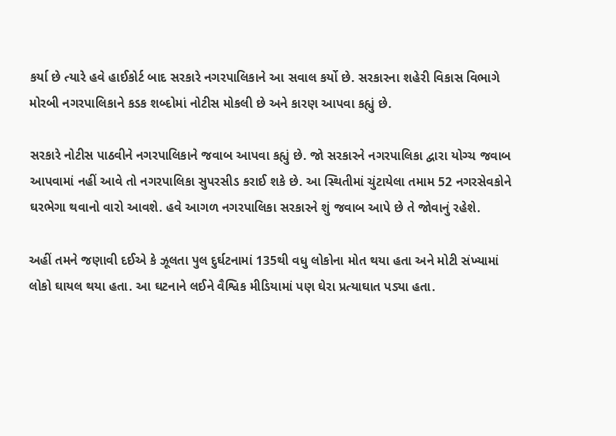કર્યા છે ત્યારે હવે હાઈકોર્ટ બાદ સરકારે નગરપાલિકાને આ સવાલ કર્યો છે. સરકારના શહેરી વિકાસ વિભાગે મોરબી નગરપાલિકાને કડક શબ્દોમાં નોટીસ મોકલી છે અને કારણ આપવા કહ્યું છે.

સરકારે નોટીસ પાઠવીને નગરપાલિકાને જવાબ આપવા કહ્યું છે. જો સરકારને નગરપાલિકા દ્વારા યોગ્ચ જવાબ આપવામાં નહીં આવે તો નગરપાલિકા સુપરસીડ કરાઈ શકે છે. આ સ્થિતીમાં ચુંટાયેલા તમામ 52 નગરસેવકોને ઘરભેગા થવાનો વારો આવશે. હવે આગળ નગરપાલિકા સરકારને શું જવાબ આપે છે તે જોવાનું રહેશે.

અહીં તમને જણાવી દઈએ કે ઝૂલતા પુલ દુર્ઘટનામાં 135થી વધુ લોકોના મોત થયા હતા અને મોટી સંખ્યામાં લોકો ઘાયલ થયા હતા. આ ઘટનાને લઈને વૈશ્વિક મીડિયામાં પણ ઘેરા પ્રત્યાઘાત પડ્યા હતા.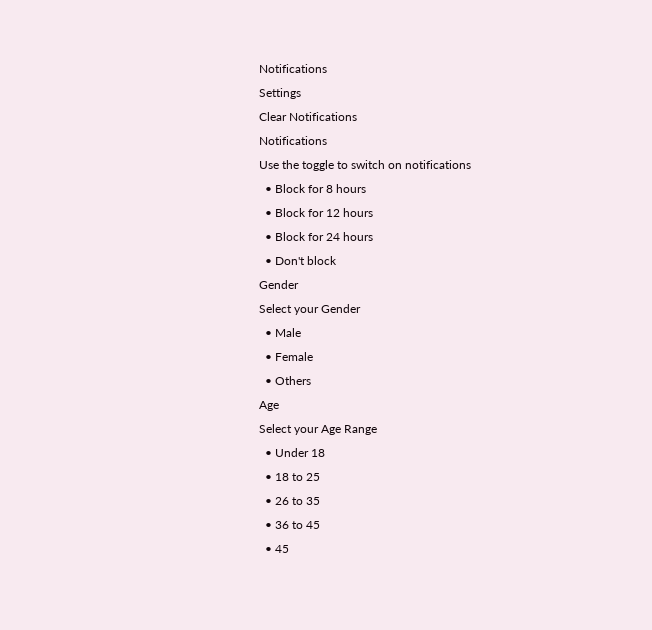Notifications
Settings
Clear Notifications
Notifications
Use the toggle to switch on notifications
  • Block for 8 hours
  • Block for 12 hours
  • Block for 24 hours
  • Don't block
Gender
Select your Gender
  • Male
  • Female
  • Others
Age
Select your Age Range
  • Under 18
  • 18 to 25
  • 26 to 35
  • 36 to 45
  • 45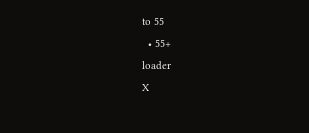to 55
  • 55+
loader
X